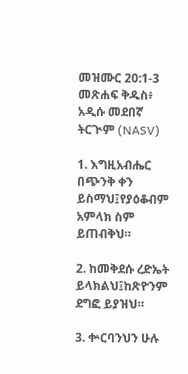መዝሙር 20:1-3 መጽሐፍ ቅዱስ፥ አዲሱ መደበኛ ትርጒም (NASV)

1. እግዚአብሔር በጭንቅ ቀን ይስማህ፤የያዕቆብም አምላክ ስም ይጠብቅህ።

2. ከመቅደሱ ረድኤት ይላክልህ፤ከጽዮንም ደግፎ ይያዝህ።

3. ቍርባንህን ሁሉ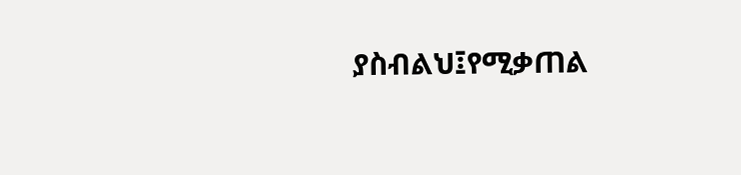ያስብልህ፤የሚቃጠል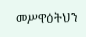መሥዋዕትህን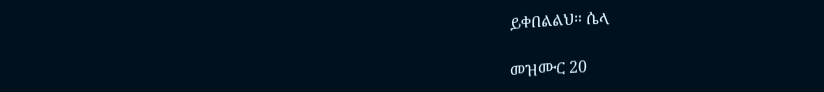ይቀበልልህ። ሴላ

መዝሙር 20